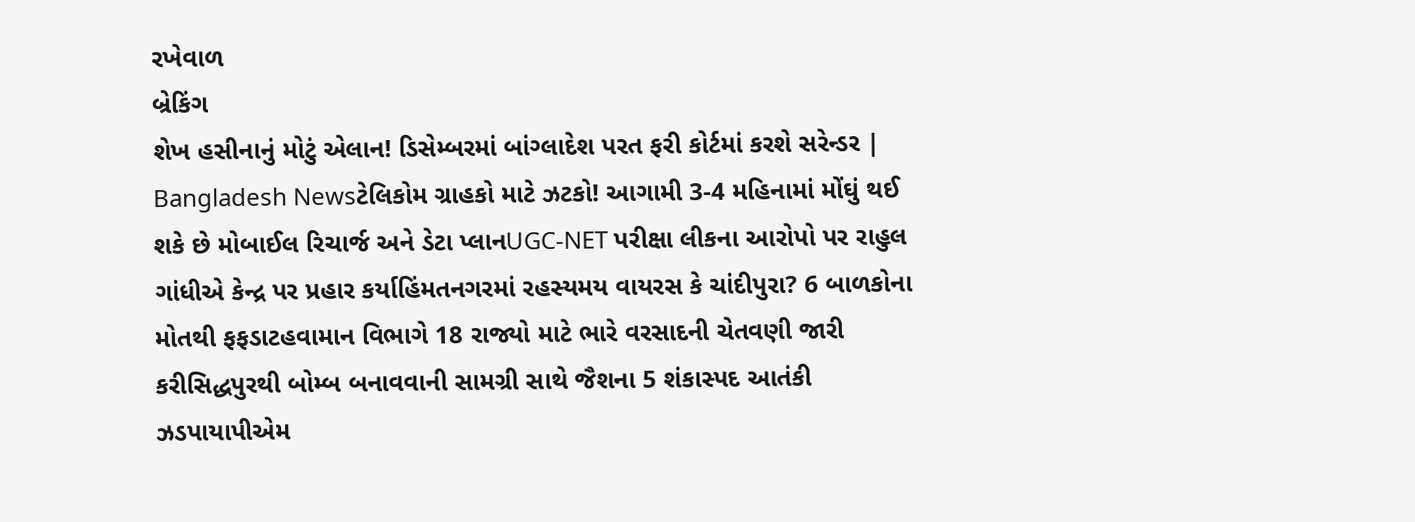રખેવાળ
બ્રેકિંગ
શેખ હસીનાનું મોટું એલાન! ડિસેમ્બરમાં બાંગ્લાદેશ પરત ફરી કોર્ટમાં કરશે સરેન્ડર | Bangladesh Newsટેલિકોમ ગ્રાહકો માટે ઝટકો! આગામી 3-4 મહિનામાં મોંઘું થઈ શકે છે મોબાઈલ રિચાર્જ અને ડેટા પ્લાનUGC-NET પરીક્ષા લીકના આરોપો પર રાહુલ ગાંધીએ કેન્દ્ર પર પ્રહાર કર્યાહિંમતનગરમાં રહસ્યમય વાયરસ કે ચાંદીપુરા? 6 બાળકોના મોતથી ફફડાટહવામાન વિભાગે 18 રાજ્યો માટે ભારે વરસાદની ચેતવણી જારી કરીસિદ્ધપુરથી બોમ્બ બનાવવાની સામગ્રી સાથે જૈશના 5 શંકાસ્પદ આતંકી ઝડપાયાપીએમ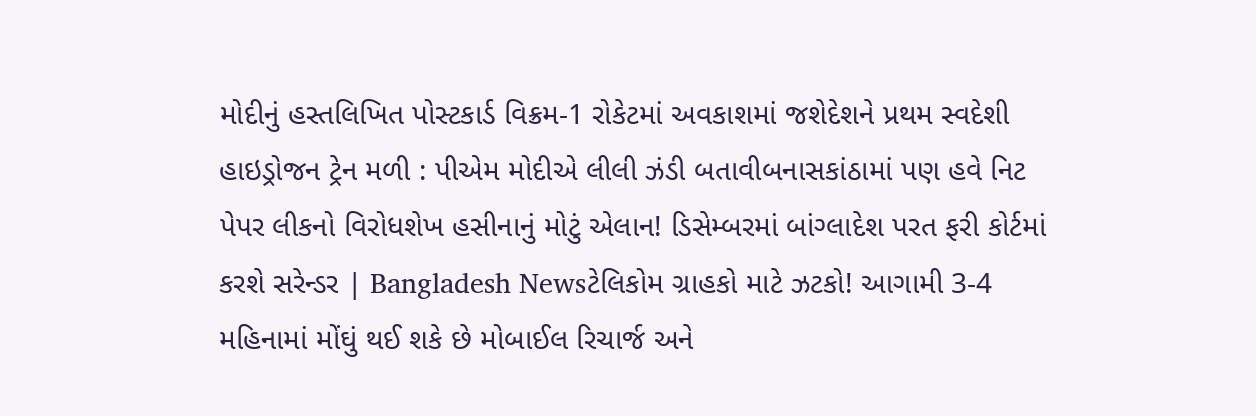મોદીનું હસ્તલિખિત પોસ્ટકાર્ડ વિક્રમ-1 રોકેટમાં અવકાશમાં જશેદેશને પ્રથમ સ્વદેશી હાઇડ્રોજન ટ્રેન મળી : પીએમ મોદીએ લીલી ઝંડી બતાવીબનાસકાંઠામાં પણ હવે નિટ પેપર લીકનો વિરોધશેખ હસીનાનું મોટું એલાન! ડિસેમ્બરમાં બાંગ્લાદેશ પરત ફરી કોર્ટમાં કરશે સરેન્ડર | Bangladesh Newsટેલિકોમ ગ્રાહકો માટે ઝટકો! આગામી 3-4 મહિનામાં મોંઘું થઈ શકે છે મોબાઈલ રિચાર્જ અને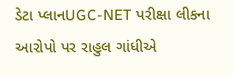ડેટા પ્લાનUGC-NET પરીક્ષા લીકના આરોપો પર રાહુલ ગાંધીએ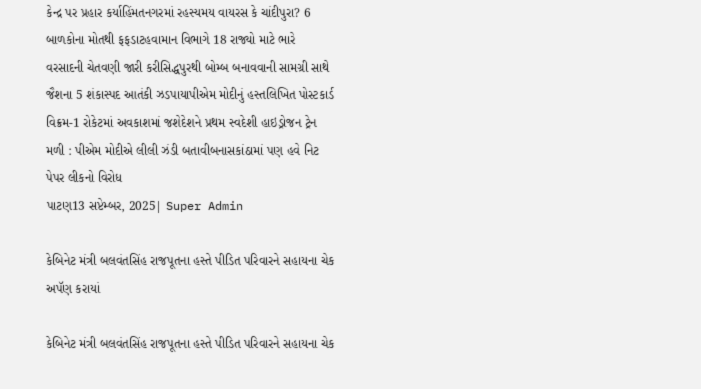કેન્દ્ર પર પ્રહાર કર્યાહિંમતનગરમાં રહસ્યમય વાયરસ કે ચાંદીપુરા? 6 બાળકોના મોતથી ફફડાટહવામાન વિભાગે 18 રાજ્યો માટે ભારે વરસાદની ચેતવણી જારી કરીસિદ્ધપુરથી બોમ્બ બનાવવાની સામગ્રી સાથે જૈશના 5 શંકાસ્પદ આતંકી ઝડપાયાપીએમ મોદીનું હસ્તલિખિત પોસ્ટકાર્ડ વિક્રમ-1 રોકેટમાં અવકાશમાં જશેદેશને પ્રથમ સ્વદેશી હાઇડ્રોજન ટ્રેન મળી : પીએમ મોદીએ લીલી ઝંડી બતાવીબનાસકાંઠામાં પણ હવે નિટ પેપર લીકનો વિરોધ
પાટણ13 સપ્ટેમ્બર, 2025| Super Admin

કેબિનેટ મંત્રી બલવંતસિંહ રાજપૂતના હસ્તે પીડિત પરિવારને સહાયના ચેક અપૅણ કરાયાં

કેબિનેટ મંત્રી બલવંતસિંહ રાજપૂતના હસ્તે પીડિત પરિવારને સહાયના ચેક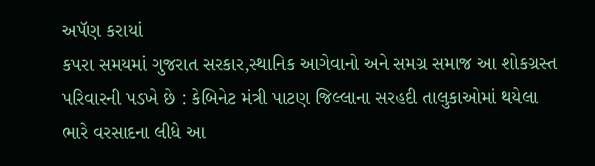અપૅણ કરાયાં
કપરા સમયમાં ગુજરાત સરકાર,સ્થાનિક આગેવાનો અને સમગ્ર સમાજ આ શોકગ્રસ્ત પરિવારની પડખે છે : કેબિનેટ મંત્રી પાટણ જિલ્લાના સરહદી તાલુકાઓમાં થયેલા ભારે વરસાદના લીધે આ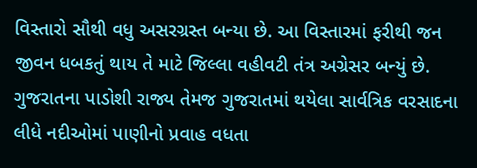વિસ્તારો સૌથી વધુ અસરગ્રસ્ત બન્યા છે. આ વિસ્તારમાં ફરીથી જન જીવન ધબકતું થાય તે માટે જિલ્લા વહીવટી તંત્ર અગ્રેસર બન્યું છે. ગુજરાતના પાડોશી રાજ્ય તેમજ ગુજરાતમાં થયેલા સાર્વત્રિક વરસાદના લીધે નદીઓમાં પાણીનો પ્રવાહ વધતા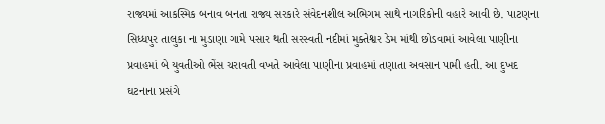રાજ્યમાં આકસ્મિક બનાવ બનતા રાજ્ય સરકારે સંવેદનશીલ અભિગમ સાથે નાગરિકોની વહારે આવી છે. પાટણના સિધ્ધપુર તાલુકા ના મુડાણા ગામે પસાર થતી સરસ્વતી નદીમાં મુક્તેશ્વર ડેમ માંથી છોડવામાં આવેલા પાણીના પ્રવાહમાં બે યુવતીઓ ભેંસ ચરાવતી વખતે આવેલા પાણીના પ્રવાહમાં તણાતા અવસાન પામી હતી. આ દુખદ ઘટનાના પ્રસંગે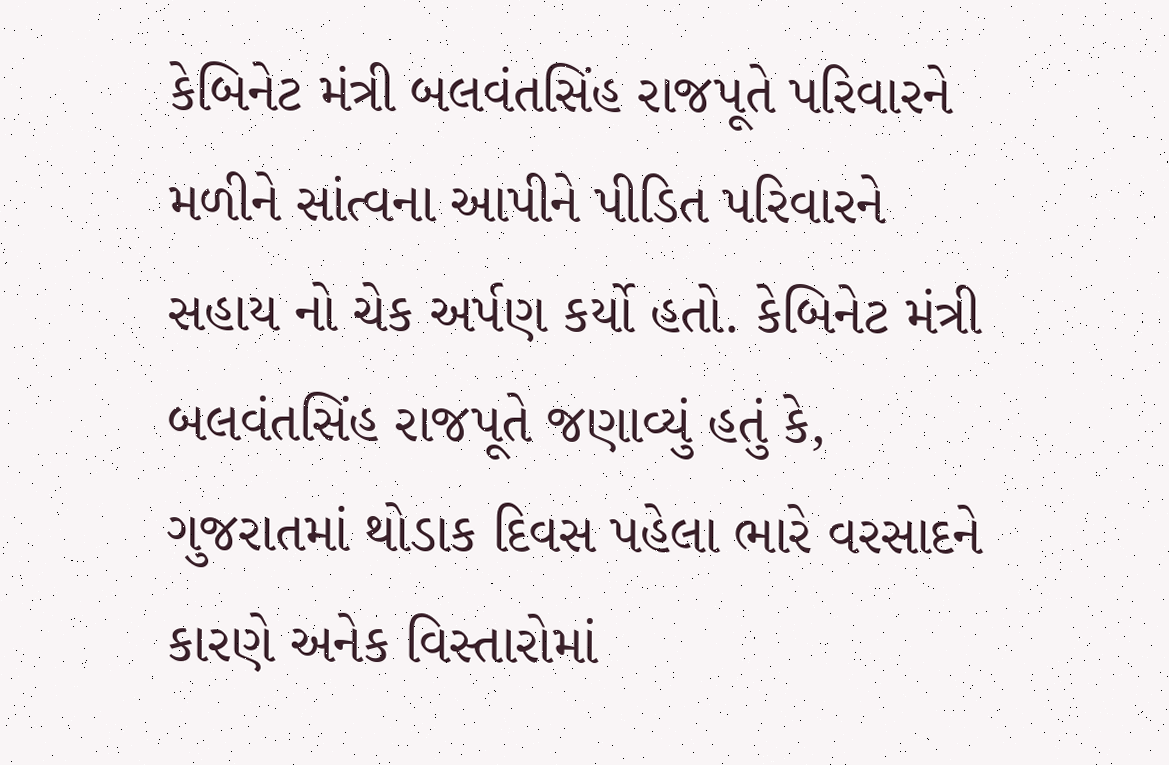કેબિનેટ મંત્રી બલવંતસિંહ રાજપૂતે પરિવારને મળીને સાંત્વના આપીને પીડિત પરિવારને સહાય નો ચેક અર્પણ કર્યો હતો. કેબિનેટ મંત્રી બલવંતસિંહ રાજપૂતે જણાવ્યું હતું કે, ગુજરાતમાં થોડાક દિવસ પહેલા ભારે વરસાદને કારણે અનેક વિસ્તારોમાં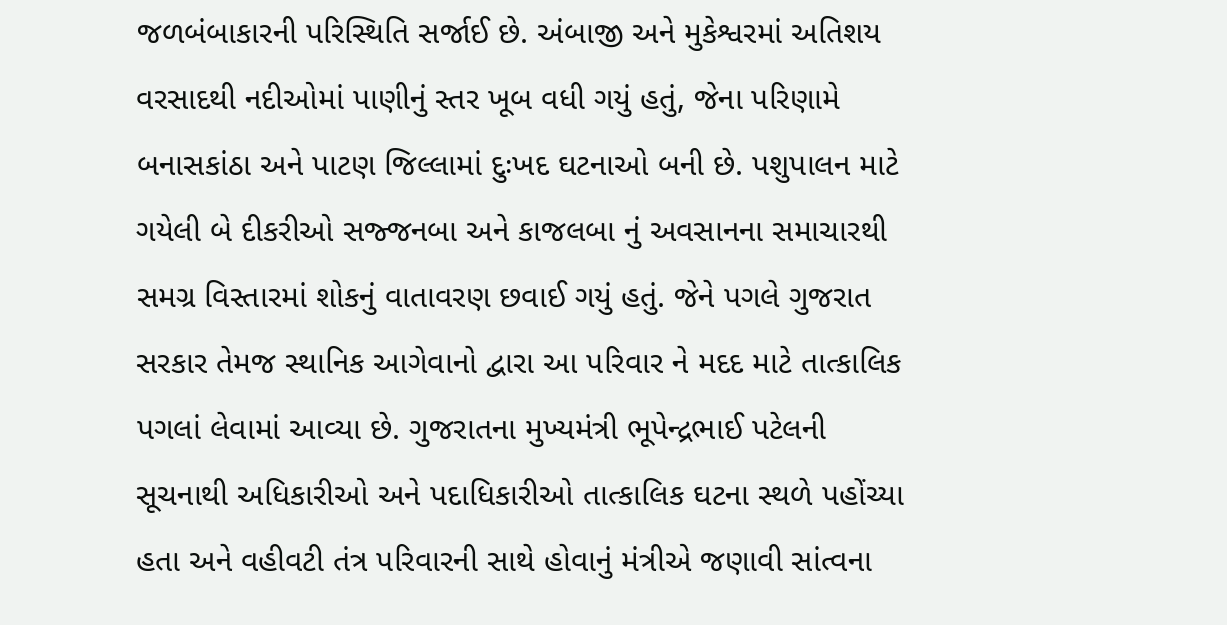જળબંબાકારની પરિસ્થિતિ સર્જાઈ છે. અંબાજી અને મુકેશ્વરમાં અતિશય વરસાદથી નદીઓમાં પાણીનું સ્તર ખૂબ વધી ગયું હતું, જેના પરિણામે બનાસકાંઠા અને પાટણ જિલ્લામાં દુઃખદ ઘટનાઓ બની છે. પશુપાલન માટે ગયેલી બે દીકરીઓ સજ્જનબા અને કાજલબા નું અવસાનના સમાચારથી સમગ્ર વિસ્તારમાં શોકનું વાતાવરણ છવાઈ ગયું હતું. જેને પગલે ગુજરાત સરકાર તેમજ સ્થાનિક આગેવાનો દ્વારા આ પરિવાર ને મદદ માટે તાત્કાલિક પગલાં લેવામાં આવ્યા છે. ગુજરાતના મુખ્યમંત્રી ભૂપેન્દ્રભાઈ પટેલની સૂચનાથી અધિકારીઓ અને પદાધિકારીઓ તાત્કાલિક ઘટના સ્થળે પહોંચ્યા હતા અને વહીવટી તંત્ર પરિવારની સાથે હોવાનું મંત્રીએ જણાવી સાંત્વના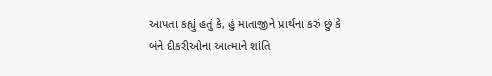આપતા કહ્યું હતું કે, હું માતાજીને પ્રાર્થના કરું છું કે બંને દીકરીઓના આત્માને શાંતિ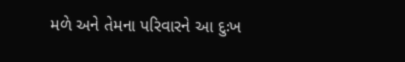મળે અને તેમના પરિવારને આ દુઃખ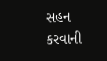સહન કરવાની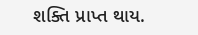શક્તિ પ્રાપ્ત થાય.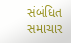સંબંધિત સમાચાર